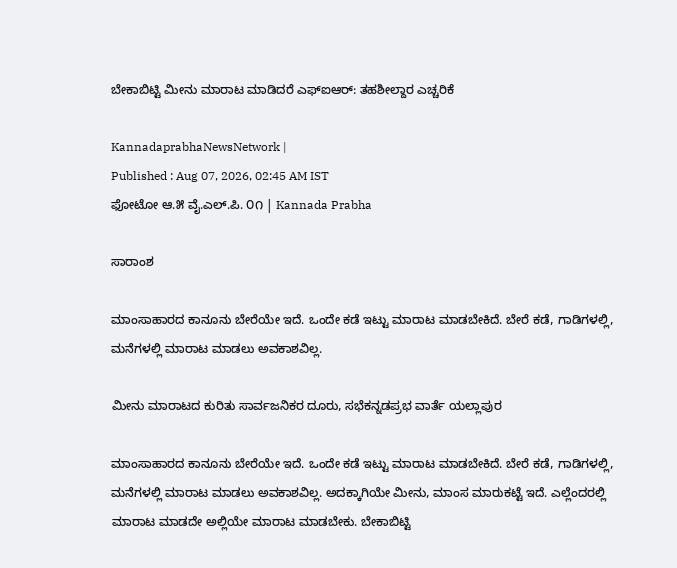ಬೇಕಾಬಿಟ್ಟಿ ಮೀನು ಮಾರಾಟ ಮಾಡಿದರೆ ಎಫ್ಐಆರ್: ತಹಶೀಲ್ದಾರ ಎಚ್ಚರಿಕೆ

KannadaprabhaNewsNetwork |
Published : Aug 07, 2026, 02:45 AM IST
ಫೋಟೋ ಆ.೫ ವೈ.ಎಲ್.ಪಿ. ೦೧ | Kannada Prabha

ಸಾರಾಂಶ

ಮಾಂಸಾಹಾರದ ಕಾನೂನು ಬೇರೆಯೇ ಇದೆ. ಒಂದೇ ಕಡೆ ಇಟ್ಟು ಮಾರಾಟ ಮಾಡಬೇಕಿದೆ. ಬೇರೆ ಕಡೆ, ಗಾಡಿಗಳಲ್ಲಿ, ಮನೆಗಳಲ್ಲಿ ಮಾರಾಟ ಮಾಡಲು ಅವಕಾಶವಿಲ್ಲ.

ಮೀನು ಮಾರಾಟದ ಕುರಿತು ಸಾರ್ವಜನಿಕರ ದೂರು, ಸಭೆಕನ್ನಡಪ್ರಭ ವಾರ್ತೆ ಯಲ್ಲಾಪುರ

ಮಾಂಸಾಹಾರದ ಕಾನೂನು ಬೇರೆಯೇ ಇದೆ. ಒಂದೇ ಕಡೆ ಇಟ್ಟು ಮಾರಾಟ ಮಾಡಬೇಕಿದೆ. ಬೇರೆ ಕಡೆ, ಗಾಡಿಗಳಲ್ಲಿ, ಮನೆಗಳಲ್ಲಿ ಮಾರಾಟ ಮಾಡಲು ಅವಕಾಶವಿಲ್ಲ. ಅದಕ್ಕಾಗಿಯೇ ಮೀನು, ಮಾಂಸ ಮಾರುಕಟ್ಟೆ ಇದೆ. ಎಲ್ಲೆಂದರಲ್ಲಿ ಮಾರಾಟ ಮಾಡದೇ ಅಲ್ಲಿಯೇ ಮಾರಾಟ ಮಾಡಬೇಕು. ಬೇಕಾಬಿಟ್ಟಿ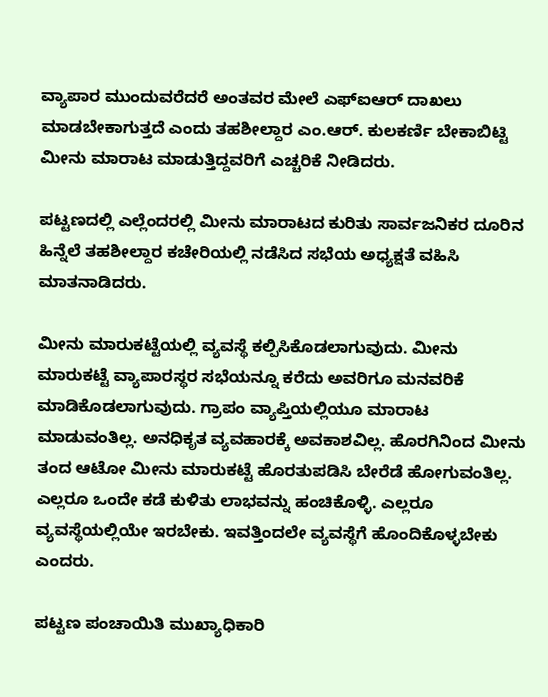ವ್ಯಾಪಾರ ಮುಂದುವರೆದರೆ ಅಂತವರ ಮೇಲೆ ಎಫ್ಐಆರ್ ದಾಖಲು ಮಾಡಬೇಕಾಗುತ್ತದೆ ಎಂದು ತಹಶೀಲ್ದಾರ ಎಂ.ಆರ್. ಕುಲಕರ್ಣಿ ಬೇಕಾಬಿಟ್ಟಿ ಮೀನು ಮಾರಾಟ ಮಾಡುತ್ತಿದ್ದವರಿಗೆ ಎಚ್ಚರಿಕೆ ನೀಡಿದರು.

ಪಟ್ಟಣದಲ್ಲಿ ಎಲ್ಲೆಂದರಲ್ಲಿ ಮೀನು ಮಾರಾಟದ ಕುರಿತು ಸಾರ್ವಜನಿಕರ ದೂರಿನ ಹಿನ್ನೆಲೆ ತಹಶೀಲ್ದಾರ ಕಚೇರಿಯಲ್ಲಿ ನಡೆಸಿದ ಸಭೆಯ ಅಧ್ಯಕ್ಷತೆ ವಹಿಸಿ ಮಾತನಾಡಿದರು.

ಮೀನು ಮಾರುಕಟ್ಟೆಯಲ್ಲಿ ವ್ಯವಸ್ಥೆ ಕಲ್ಪಿಸಿಕೊಡಲಾಗುವುದು. ಮೀನು ಮಾರುಕಟ್ಟೆ ವ್ಯಾಪಾರಸ್ಥರ ಸಭೆಯನ್ನೂ ಕರೆದು ಅವರಿಗೂ ಮನವರಿಕೆ ಮಾಡಿಕೊಡಲಾಗುವುದು. ಗ್ರಾಪಂ ವ್ಯಾಪ್ತಿಯಲ್ಲಿಯೂ ಮಾರಾಟ ಮಾಡುವಂತಿಲ್ಲ. ಅನಧಿಕೃತ ವ್ಯವಹಾರಕ್ಕೆ ಅವಕಾಶವಿಲ್ಲ. ಹೊರಗಿನಿಂದ ಮೀನು ತಂದ ಆಟೋ ಮೀನು ಮಾರುಕಟ್ಟೆ ಹೊರತುಪಡಿಸಿ ಬೇರೆಡೆ ಹೋಗುವಂತಿಲ್ಲ. ಎಲ್ಲರೂ ಒಂದೇ ಕಡೆ ಕುಳಿತು ಲಾಭವನ್ನು ಹಂಚಿಕೊಳ್ಳಿ. ಎಲ್ಲರೂ ವ್ಯವಸ್ಥೆಯಲ್ಲಿಯೇ ಇರಬೇಕು. ಇವತ್ತಿಂದಲೇ ವ್ಯವಸ್ಥೆಗೆ ಹೊಂದಿಕೊಳ್ಳಬೇಕು ಎಂದರು.

ಪಟ್ಟಣ ಪಂಚಾಯಿತಿ ಮುಖ್ಯಾಧಿಕಾರಿ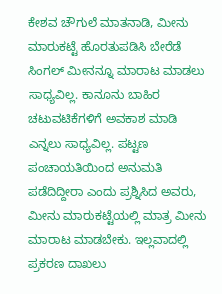ಕೇಶವ ಚೌಗುಲೆ ಮಾತನಾಡಿ, ಮೀನು ಮಾರುಕಟ್ಟೆ ಹೊರತುಪಡಿಸಿ ಬೇರೆಡೆ ಸಿಂಗಲ್ ಮೀನನ್ನೂ ಮಾರಾಟ ಮಾಡಲು ಸಾಧ್ಯವಿಲ್ಲ. ಕಾನೂನು ಬಾಹಿರ ಚಟುವಟಿಕೆಗಳಿಗೆ ಅವಕಾಶ ಮಾಡಿ ಎನ್ನಲು ಸಾಧ್ಯವಿಲ್ಲ. ಪಟ್ಟಣ ಪಂಚಾಯತಿಯಿಂದ ಅನುಮತಿ ಪಡೆದಿದ್ದೀರಾ ಎಂದು ಪ್ರಶ್ನಿಸಿದ ಅವರು, ಮೀನು ಮಾರುಕಟ್ಟೆಯಲ್ಲಿ ಮಾತ್ರ ಮೀನು ಮಾರಾಟ ಮಾಡಬೇಕು. ಇಲ್ಲವಾದಲ್ಲಿ ಪ್ರಕರಣ ದಾಖಲು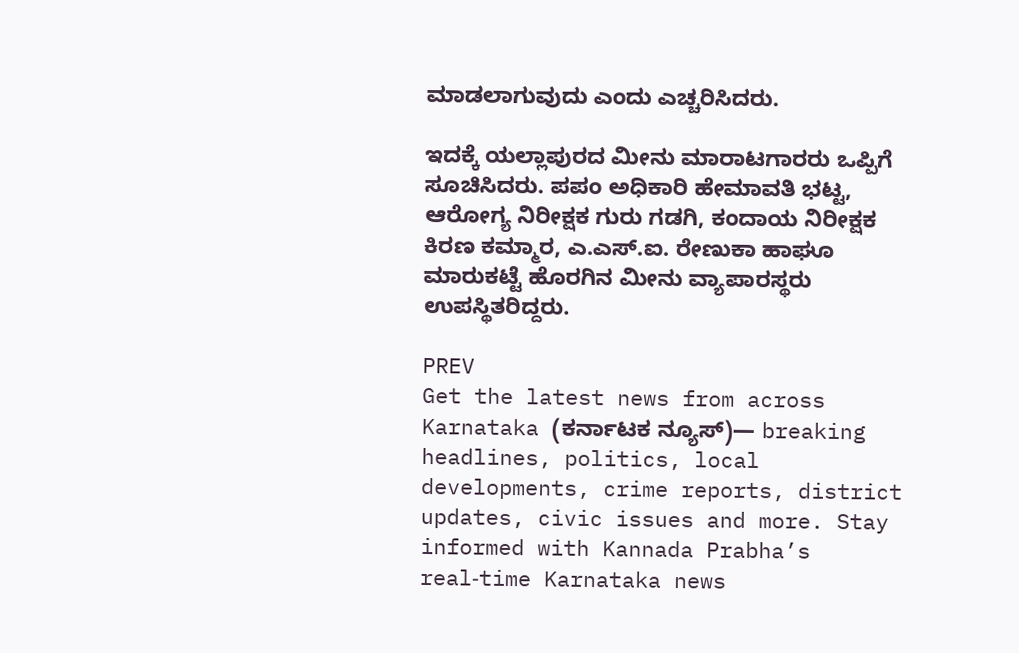ಮಾಡಲಾಗುವುದು ಎಂದು ಎಚ್ಚರಿಸಿದರು.

ಇದಕ್ಕೆ ಯಲ್ಲಾಪುರದ ಮೀನು ಮಾರಾಟಗಾರರು ಒಪ್ಪಿಗೆ ಸೂಚಿಸಿದರು. ಪಪಂ ಅಧಿಕಾರಿ ಹೇಮಾವತಿ ಭಟ್ಟ, ಆರೋಗ್ಯ ನಿರೀಕ್ಷಕ ಗುರು ಗಡಗಿ, ಕಂದಾಯ ನಿರೀಕ್ಷಕ ಕಿರಣ ಕಮ್ಮಾರ, ಎ.ಎಸ್.ಐ. ರೇಣುಕಾ ಹಾಘೂ ಮಾರುಕಟ್ಟೆ ಹೊರಗಿನ ಮೀನು ವ್ಯಾಪಾರಸ್ಥರು ಉಪಸ್ಥಿತರಿದ್ದರು.

PREV
Get the latest news from across Karnataka (ಕರ್ನಾಟಕ ನ್ಯೂಸ್)— breaking headlines, politics, local developments, crime reports, district updates, civic issues and more. Stay informed with Kannada Prabha’s real‑time Karnataka news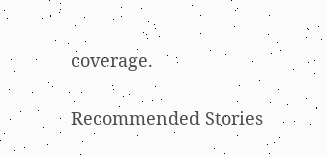coverage.

Recommended Stories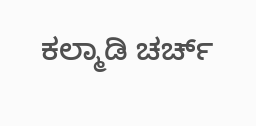ಕಲ್ಮಾಡಿ ಚರ್ಚ್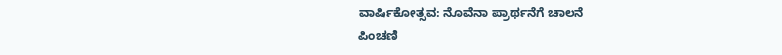ವಾರ್ಷಿಕೋತ್ಸವ: ನೊವೆನಾ ಪ್ರಾರ್ಥನೆಗೆ ಚಾಲನೆ
ಪಿಂಚಣಿ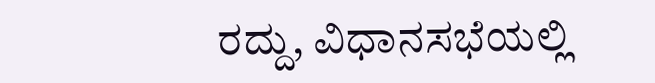ರದ್ದು, ವಿಧಾನಸಭೆಯಲ್ಲಿ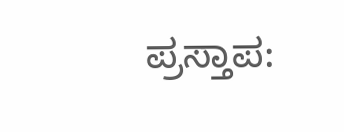ಪ್ರಸ್ತಾಪ: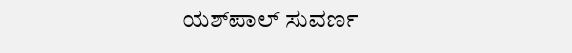ಯಶ್‌ಪಾಲ್ ಸುವರ್ಣ